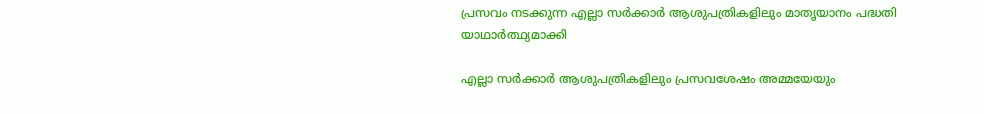പ്രസവം നടക്കുന്ന എല്ലാ സര്‍ക്കാര്‍ ആശുപത്രികളിലും മാതൃയാനം പദ്ധതി യാഥാര്‍ത്ഥ്യമാക്കി

എല്ലാ സര്‍ക്കാര്‍ ആശുപത്രികളിലും പ്രസവശേഷം അമ്മയേയും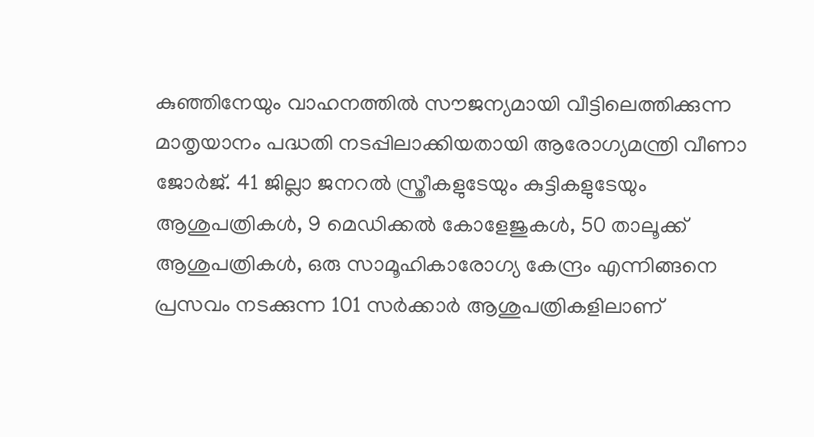കുഞ്ഞിനേയും വാഹനത്തില്‍ സൗജന്യമായി വീട്ടിലെത്തിക്കുന്ന മാതൃയാനം പദ്ധതി നടപ്പിലാക്കിയതായി ആരോഗ്യമന്ത്രി വീണാ ജോര്‍ജ്. 41 ജില്ലാ ജനറല്‍ സ്ത്രീകളുടേയും കുട്ടികളുടേയും ആശുപത്രികള്‍, 9 മെഡിക്കല്‍ കോളേജുകള്‍, 50 താലൂക്ക് ആശുപത്രികള്‍, ഒരു സാമൂഹികാരോഗ്യ കേന്ദ്രം എന്നിങ്ങനെ പ്രസവം നടക്കുന്ന 101 സര്‍ക്കാര്‍ ആശുപത്രികളിലാണ്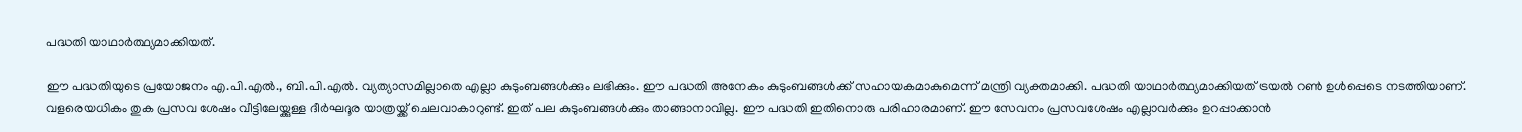പദ്ധതി യാഥാര്‍ത്ഥ്യമാക്കിയത്.

ഈ പദ്ധതിയുടെ പ്രയോജനം എ.പി.എല്‍., ബി.പി.എല്‍. വ്യത്യാസമില്ലാതെ എല്ലാ കുടുംബങ്ങള്‍ക്കും ലഭിക്കും. ഈ പദ്ധതി അനേകം കുടുംബങ്ങള്‍ക്ക് സഹായകമാകുമെന്ന് മന്ത്രി വ്യക്തമാക്കി. പദ്ധതി യാഥാര്‍ത്ഥ്യമാക്കിയത് ട്രയല്‍ റണ്‍ ഉള്‍പ്പെടെ നടത്തിയാണ്. വളരെയധികം തുക പ്രസവ ശേഷം വീട്ടിലേയ്ക്കുള്ള ദീര്‍ഘദൂര യാത്രയ്ക്ക് ചെലവാകാറുണ്ട്. ഇത് പല കുടുംബങ്ങള്‍ക്കും താങ്ങാനാവില്ല. ഈ പദ്ധതി ഇതിനൊരു പരിഹാരമാണ്. ഈ സേവനം പ്രസവശേഷം എല്ലാവര്‍ക്കും ഉറപ്പാക്കാന്‍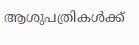ആശുപത്രികള്‍ക്ക്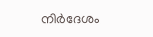നിര്‍ദേശം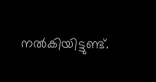നല്‍കിയിട്ടുണ്ട്.